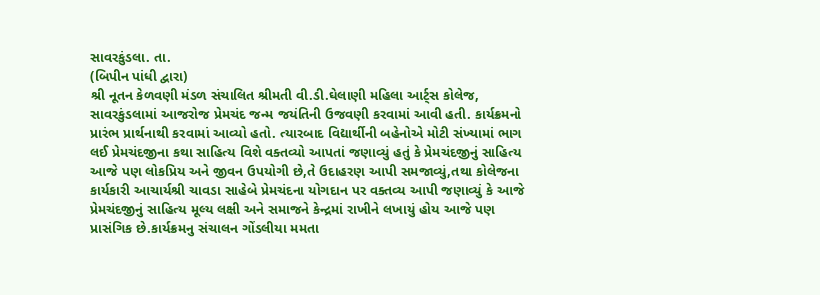સાવરકુંડલા. તા.
(બિપીન પાંધી દ્વારા)
શ્રી નૂતન કેળવણી મંડળ સંચાલિત શ્રીમતી વી.ડી.ઘેલાણી મહિલા આર્ટ્સ કોલેજ, સાવરકુંડલામાં આજરોજ પ્રેમચંદ જન્મ જયંતિની ઉજવણી કરવામાં આવી હતી. કાર્યક્રમનો પ્રારંભ પ્રાર્થનાથી કરવામાં આવ્યો હતો. ત્યારબાદ વિદ્યાર્થીની બહેનોએ મોટી સંખ્યામાં ભાગ લઈ પ્રેમચંદજીના કથા સાહિત્ય વિશે વક્તવ્યો આપતાં જણાવ્યું હતું કે પ્રેમચંદજીનું સાહિત્ય આજે પણ લોકપ્રિય અને જીવન ઉપયોગી છે,તે ઉદાહરણ આપી સમજાવ્યું,તથા કોલેજના કાર્યકારી આચાર્યશ્રી ચાવડા સાહેબે પ્રેમચંદના યોગદાન પર વક્તવ્ય આપી જણાવ્યું કે આજે પ્રેમચંદજીનું સાહિત્ય મૂલ્ય લક્ષી અને સમાજને કેન્દ્રમાં રાખીને લખાયું હોય આજે પણ પ્રાસંગિક છે.કાર્યક્રમનુ સંચાલન ગોંડલીયા મમતા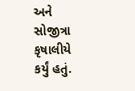અને સોજીત્રા કૃષાલીયે કર્યું હતું.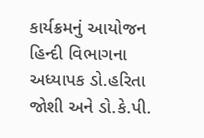કાર્યક્રમનું આયોજન હિન્દી વિભાગના અધ્યાપક ડો.હરિતા જોશી અને ડો.કે.પી.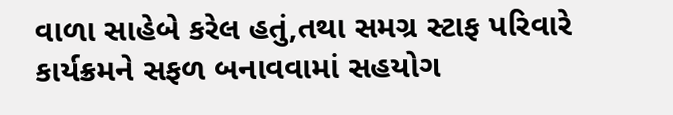વાળા સાહેબે કરેલ હતું,તથા સમગ્ર સ્ટાફ પરિવારે કાર્યક્રમને સફળ બનાવવામાં સહયોગ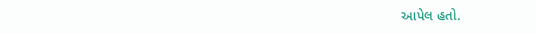આપેલ હતો.